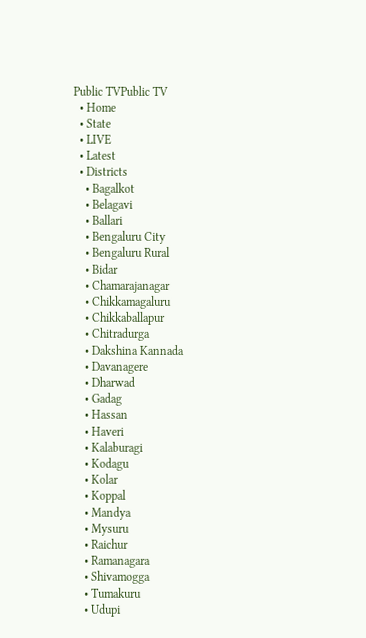Public TVPublic TV
  • Home
  • State
  • LIVE
  • Latest
  • Districts
    • Bagalkot
    • Belagavi
    • Ballari
    • Bengaluru City
    • Bengaluru Rural
    • Bidar
    • Chamarajanagar
    • Chikkamagaluru
    • Chikkaballapur
    • Chitradurga
    • Dakshina Kannada
    • Davanagere
    • Dharwad
    • Gadag
    • Hassan
    • Haveri
    • Kalaburagi
    • Kodagu
    • Kolar
    • Koppal
    • Mandya
    • Mysuru
    • Raichur
    • Ramanagara
    • Shivamogga
    • Tumakuru
    • Udupi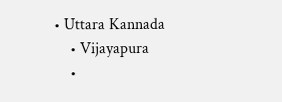• Uttara Kannada
    • Vijayapura
    •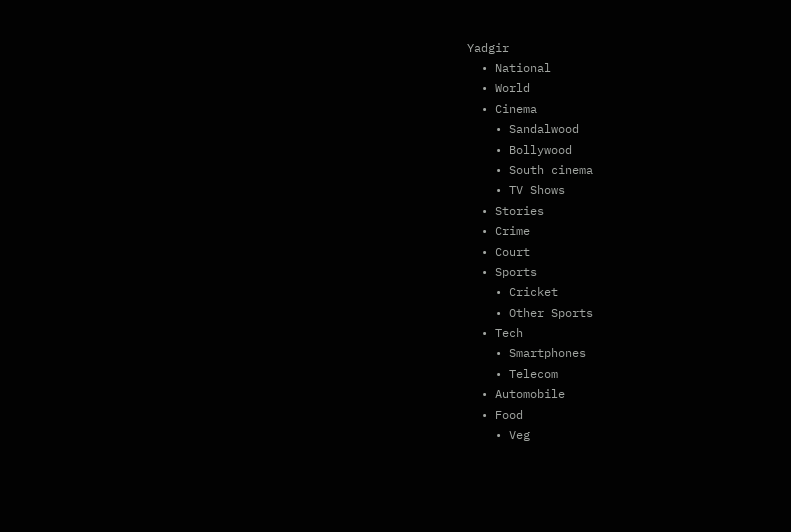Yadgir
  • National
  • World
  • Cinema
    • Sandalwood
    • Bollywood
    • South cinema
    • TV Shows
  • Stories
  • Crime
  • Court
  • Sports
    • Cricket
    • Other Sports
  • Tech
    • Smartphones
    • Telecom
  • Automobile
  • Food
    • Veg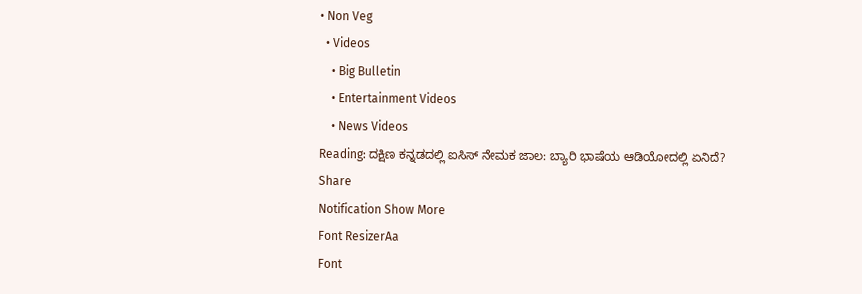• Non Veg
  • Videos
    • Big Bulletin
    • Entertainment Videos
    • News Videos
Reading: ದಕ್ಷಿಣ ಕನ್ನಡದಲ್ಲಿ ಐಸಿಸ್ ನೇಮಕ ಜಾಲ: ಬ್ಯಾರಿ ಭಾಷೆಯ ಆಡಿಯೋದಲ್ಲಿ ಏನಿದೆ?
Share
Notification Show More
Font ResizerAa
Font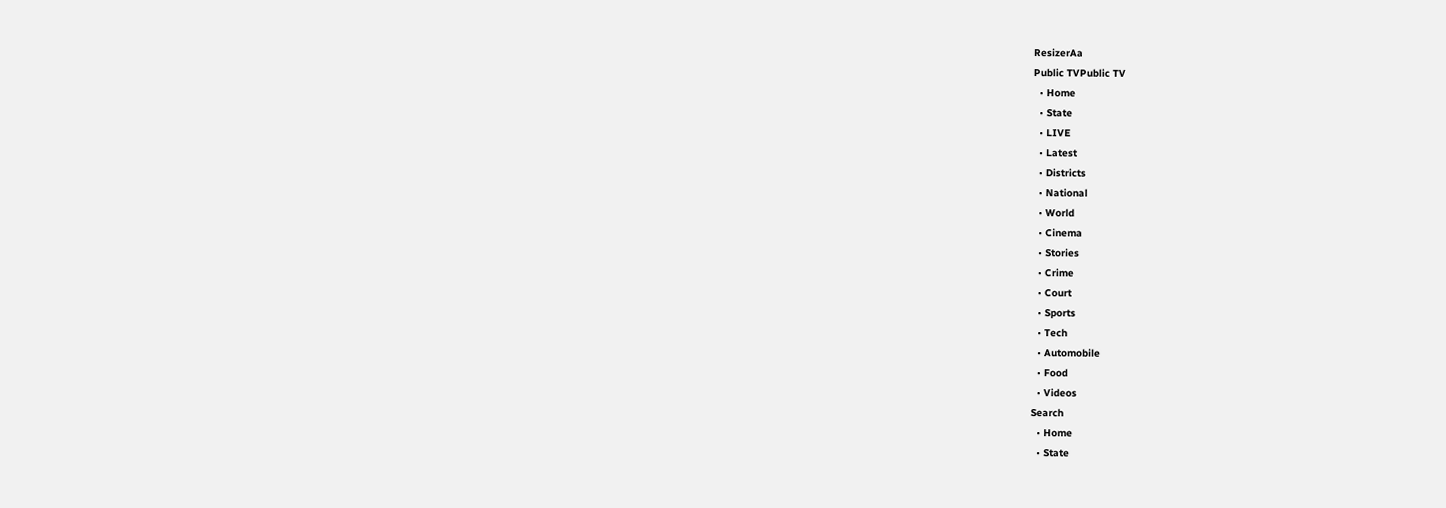ResizerAa
Public TVPublic TV
  • Home
  • State
  • LIVE
  • Latest
  • Districts
  • National
  • World
  • Cinema
  • Stories
  • Crime
  • Court
  • Sports
  • Tech
  • Automobile
  • Food
  • Videos
Search
  • Home
  • State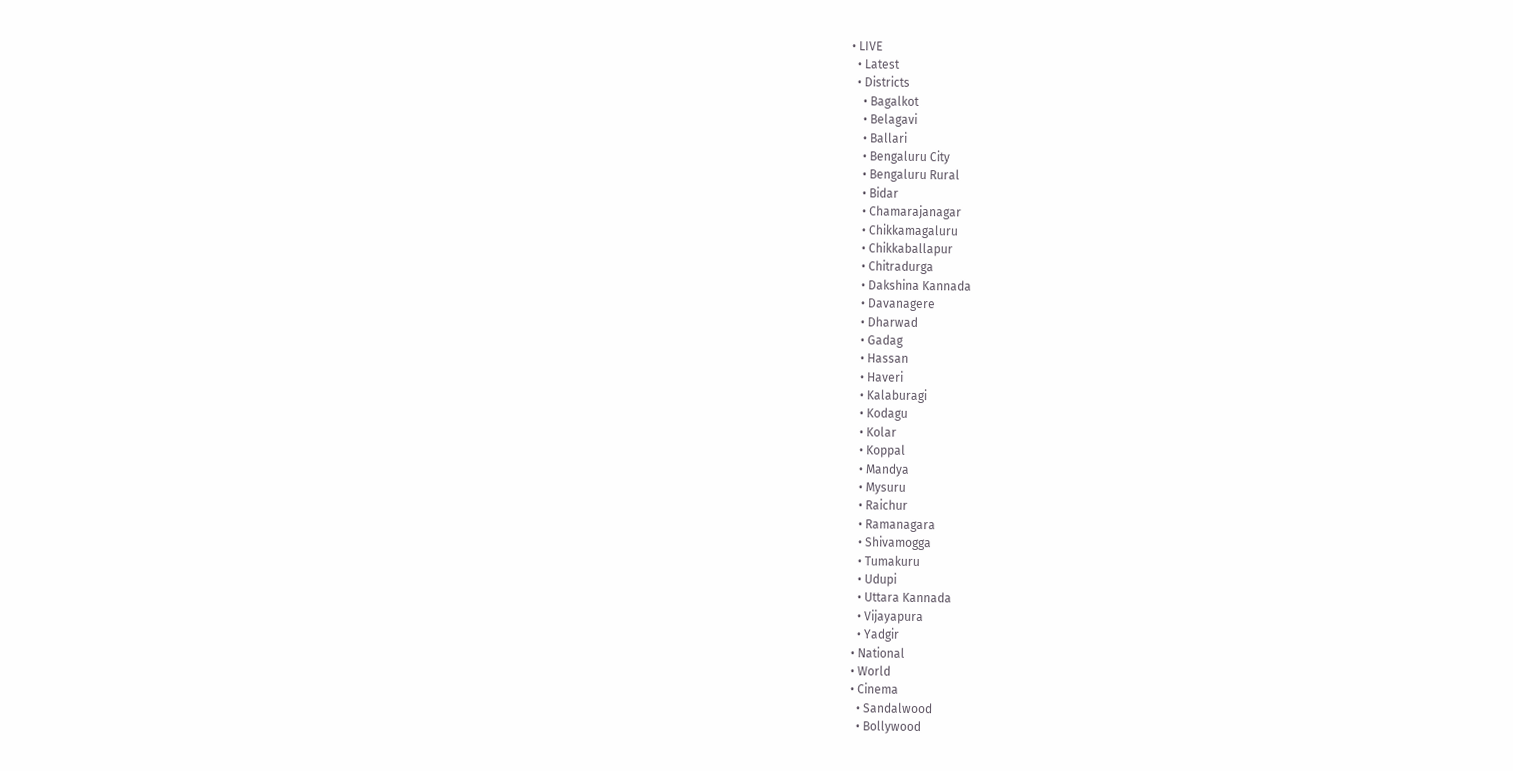• LIVE
  • Latest
  • Districts
    • Bagalkot
    • Belagavi
    • Ballari
    • Bengaluru City
    • Bengaluru Rural
    • Bidar
    • Chamarajanagar
    • Chikkamagaluru
    • Chikkaballapur
    • Chitradurga
    • Dakshina Kannada
    • Davanagere
    • Dharwad
    • Gadag
    • Hassan
    • Haveri
    • Kalaburagi
    • Kodagu
    • Kolar
    • Koppal
    • Mandya
    • Mysuru
    • Raichur
    • Ramanagara
    • Shivamogga
    • Tumakuru
    • Udupi
    • Uttara Kannada
    • Vijayapura
    • Yadgir
  • National
  • World
  • Cinema
    • Sandalwood
    • Bollywood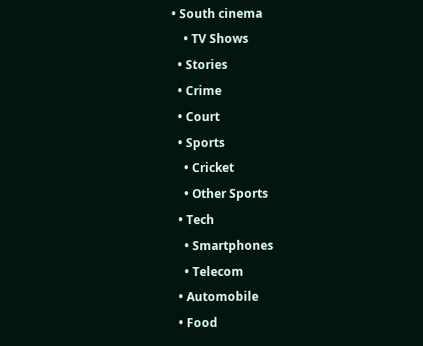• South cinema
    • TV Shows
  • Stories
  • Crime
  • Court
  • Sports
    • Cricket
    • Other Sports
  • Tech
    • Smartphones
    • Telecom
  • Automobile
  • Food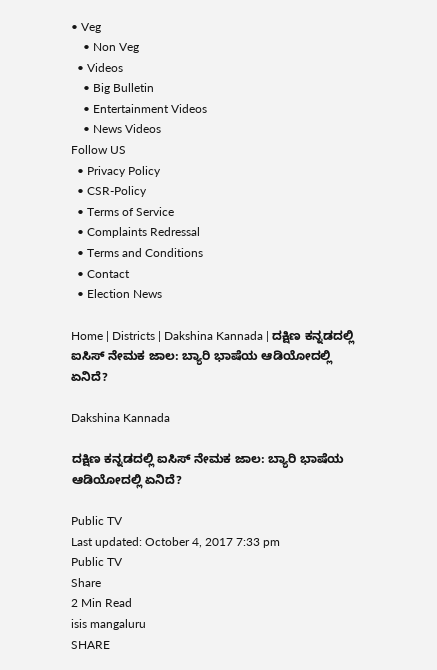• Veg
    • Non Veg
  • Videos
    • Big Bulletin
    • Entertainment Videos
    • News Videos
Follow US
  • Privacy Policy
  • CSR-Policy
  • Terms of Service
  • Complaints Redressal
  • Terms and Conditions
  • Contact
  • Election News

Home | Districts | Dakshina Kannada | ದಕ್ಷಿಣ ಕನ್ನಡದಲ್ಲಿ ಐಸಿಸ್ ನೇಮಕ ಜಾಲ: ಬ್ಯಾರಿ ಭಾಷೆಯ ಆಡಿಯೋದಲ್ಲಿ ಏನಿದೆ?

Dakshina Kannada

ದಕ್ಷಿಣ ಕನ್ನಡದಲ್ಲಿ ಐಸಿಸ್ ನೇಮಕ ಜಾಲ: ಬ್ಯಾರಿ ಭಾಷೆಯ ಆಡಿಯೋದಲ್ಲಿ ಏನಿದೆ?

Public TV
Last updated: October 4, 2017 7:33 pm
Public TV
Share
2 Min Read
isis mangaluru
SHARE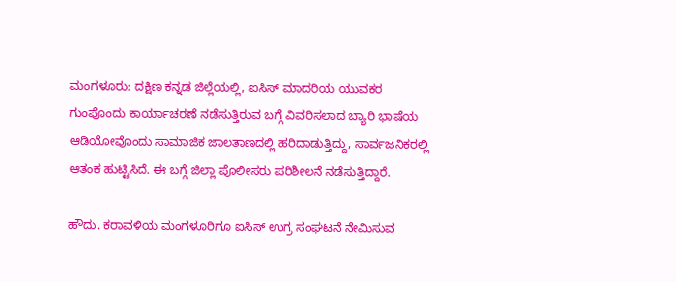ಮಂಗಳೂರು: ದಕ್ಷಿಣ ಕನ್ನಡ ಜಿಲ್ಲೆಯಲ್ಲಿ, ಐಸಿಸ್ ಮಾದರಿಯ ಯುವಕರ ಗುಂಪೊಂದು ಕಾರ್ಯಾಚರಣೆ ನಡೆಸುತ್ತಿರುವ ಬಗ್ಗೆ ವಿವರಿಸಲಾದ ಬ್ಯಾರಿ ಭಾಷೆಯ ಆಡಿಯೋವೊಂದು ಸಾಮಾಜಿಕ ಜಾಲತಾಣದಲ್ಲಿ ಹರಿದಾಡುತ್ತಿದ್ದು, ಸಾರ್ವಜನಿಕರಲ್ಲಿ ಆತಂಕ ಹುಟ್ಟಿಸಿದೆ. ಈ ಬಗ್ಗೆ ಜಿಲ್ಲಾ ಪೊಲೀಸರು ಪರಿಶೀಲನೆ ನಡೆಸುತ್ತಿದ್ದಾರೆ.

ಹೌದು. ಕರಾವಳಿಯ ಮಂಗಳೂರಿಗೂ ಐಸಿಸ್ ಉಗ್ರ ಸಂಘಟನೆ ನೇಮಿಸುವ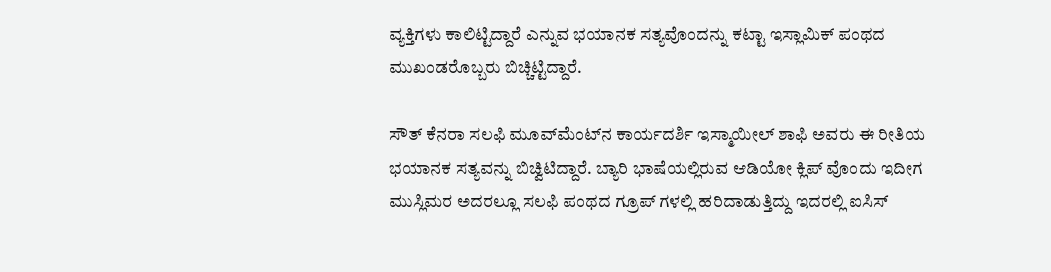ವ್ಯಕ್ತಿಗಳು ಕಾಲಿಟ್ಟಿದ್ದಾರೆ ಎನ್ನುವ ಭಯಾನಕ ಸತ್ಯವೊಂದನ್ನು ಕಟ್ಟಾ ಇಸ್ಲಾಮಿಕ್ ಪಂಥದ ಮುಖಂಡರೊಬ್ಬರು ಬಿಚ್ಚಿಟ್ಟಿದ್ದಾರೆ.

ಸೌತ್ ಕೆನರಾ ಸಲಫಿ ಮೂವ್‍ಮೆಂಟ್‍ನ ಕಾರ್ಯದರ್ಶಿ ಇಸ್ಮಾಯೀಲ್ ಶಾಫಿ ಅವರು ಈ ರೀತಿಯ ಭಯಾನಕ ಸತ್ಯವನ್ನು ಬಿಚ್ವಿಟಿದ್ದಾರೆ. ಬ್ಯಾರಿ ಭಾಷೆಯಲ್ಲಿರುವ ಆಡಿಯೋ ಕ್ಲಿಪ್ ವೊಂದು ಇದೀಗ ಮುಸ್ಲಿಮರ ಅದರಲ್ಲೂ ಸಲಫಿ ಪಂಥದ ಗ್ರೂಪ್ ಗಳಲ್ಲಿ ಹರಿದಾಡುತ್ತಿದ್ದು ಇದರಲ್ಲಿ ಐಸಿಸ್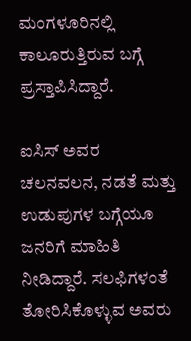ಮಂಗಳೂರಿನಲ್ಲಿ ಕಾಲೂರುತ್ತಿರುವ ಬಗ್ಗೆ ಪ್ರಸ್ತಾಪಿಸಿದ್ದಾರೆ.

ಐಸಿಸ್ ಅವರ ಚಲನವಲನ, ನಡತೆ ಮತ್ತು ಉಡುಪುಗಳ ಬಗ್ಗೆಯೂ ಜನರಿಗೆ ಮಾಹಿತಿ ನೀಡಿದ್ದಾರೆ. ಸಲಫಿಗಳಂತೆ ತೋರಿಸಿಕೊಳ್ಳುವ ಅವರು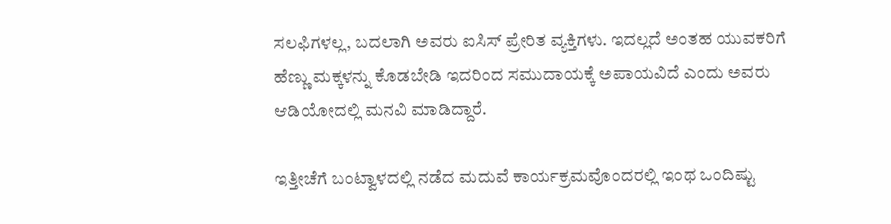ಸಲಫಿಗಳಲ್ಲ, ಬದಲಾಗಿ ಅವರು ಐಸಿಸ್ ಪ್ರೇರಿತ ವ್ಯಕ್ತಿಗಳು. ಇದಲ್ಲದೆ ಅಂತಹ ಯುವಕರಿಗೆ ಹೆಣ್ಣು ಮಕ್ಕಳನ್ನು ಕೊಡಬೇಡಿ ಇದರಿಂದ ಸಮುದಾಯಕ್ಕೆ ಅಪಾಯವಿದೆ ಎಂದು ಅವರು ಆಡಿಯೋದಲ್ಲಿ ಮನವಿ ಮಾಡಿದ್ದಾರೆ.

ಇತ್ತೀಚೆಗೆ ಬಂಟ್ವಾಳದಲ್ಲಿ ನಡೆದ ಮದುವೆ ಕಾರ್ಯಕ್ರಮವೊಂದರಲ್ಲಿ ಇಂಥ ಒಂದಿಷ್ಟು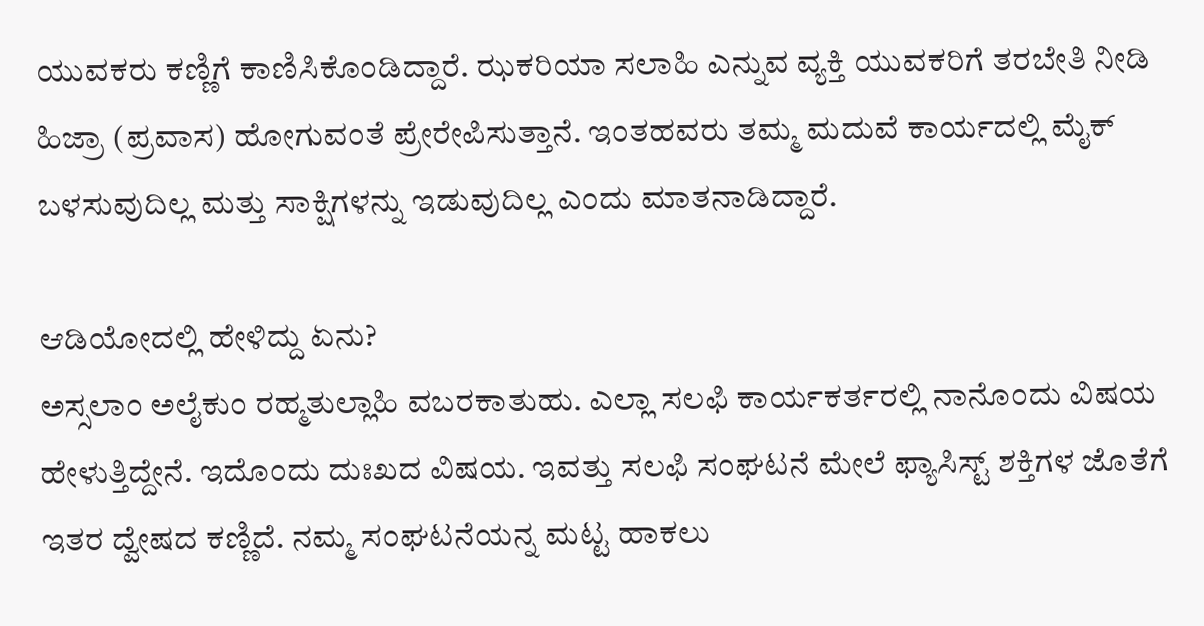ಯುವಕರು ಕಣ್ಣಿಗೆ ಕಾಣಿಸಿಕೊಂಡಿದ್ದಾರೆ. ಝಕರಿಯಾ ಸಲಾಹಿ ಎನ್ನುವ ವ್ಯಕ್ತಿ ಯುವಕರಿಗೆ ತರಬೇತಿ ನೀಡಿ ಹಿಜ್ರಾ (ಪ್ರವಾಸ) ಹೋಗುವಂತೆ ಪ್ರೇರೇಪಿಸುತ್ತಾನೆ. ಇಂತಹವರು ತಮ್ಮ ಮದುವೆ ಕಾರ್ಯದಲ್ಲಿ ಮೈಕ್ ಬಳಸುವುದಿಲ್ಲ ಮತ್ತು ಸಾಕ್ಷಿಗಳನ್ನು ಇಡುವುದಿಲ್ಲ ಎಂದು ಮಾತನಾಡಿದ್ದಾರೆ.

ಆಡಿಯೋದಲ್ಲಿ ಹೇಳಿದ್ದು ಏನು?
ಅಸ್ಸಲಾಂ ಅಲೈಕುಂ ರಹ್ಮತುಲ್ಲಾಹಿ ವಬರಕಾತುಹು. ಎಲ್ಲಾ ಸಲಫಿ ಕಾರ್ಯಕರ್ತರಲ್ಲಿ ನಾನೊಂದು ವಿಷಯ ಹೇಳುತ್ತಿದ್ದೇನೆ. ಇದೊಂದು ದುಃಖದ ವಿಷಯ. ಇವತ್ತು ಸಲಫಿ ಸಂಘಟನೆ ಮೇಲೆ ಫ್ಯಾಸಿಸ್ಟ್ ಶಕ್ತಿಗಳ ಜೊತೆಗೆ ಇತರ ದ್ವೇಷದ ಕಣ್ಣಿದೆ. ನಮ್ಮ ಸಂಘಟನೆಯನ್ನ ಮಟ್ಟ ಹಾಕಲು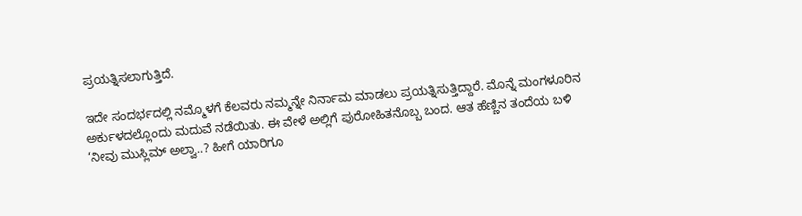ಪ್ರಯತ್ನಿಸಲಾಗುತ್ತಿದೆ.

ಇದೇ ಸಂದರ್ಭದಲ್ಲಿ ನಮ್ಮೊಳಗೆ ಕೆಲವರು ನಮ್ಮನ್ನೇ ನಿರ್ನಾಮ ಮಾಡಲು ಪ್ರಯತ್ನಿಸುತ್ತಿದ್ದಾರೆ. ಮೊನ್ನೆ ಮಂಗಳೂರಿನ ಅರ್ಕುಳದಲ್ಲೊಂದು ಮದುವೆ ನಡೆಯಿತು. ಈ ವೇಳೆ ಅಲ್ಲಿಗೆ ಪುರೋಹಿತನೊಬ್ಬ ಬಂದ. ಆತ ಹೆಣ್ಣಿನ ತಂದೆಯ ಬಳಿ ‘ನೀವು ಮುಸ್ಲಿಮ್ ಅಲ್ವಾ..? ಹೀಗೆ ಯಾರಿಗೂ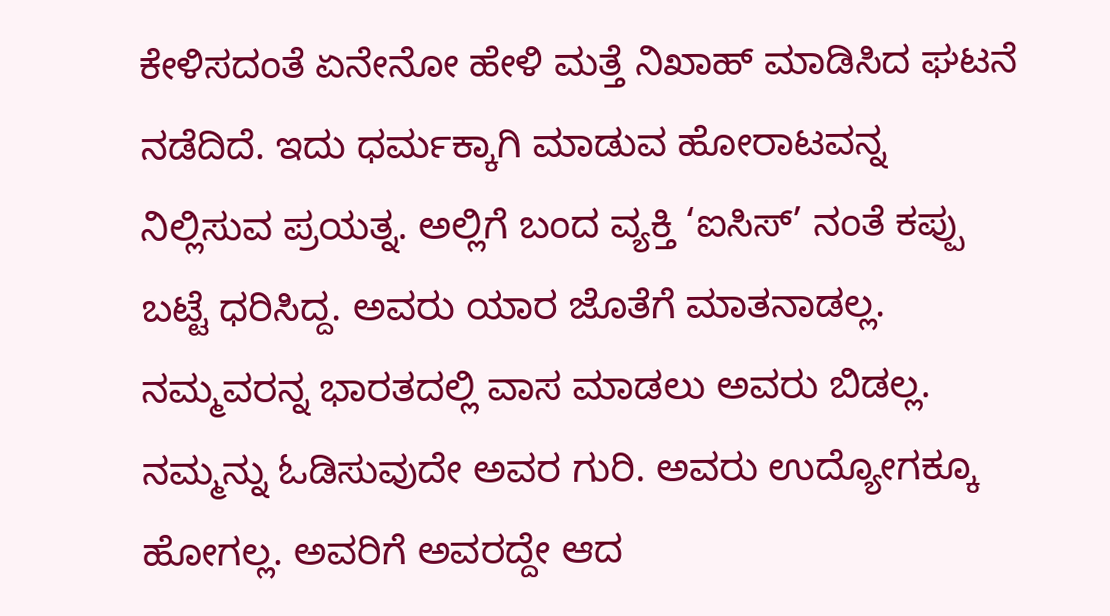ಕೇಳಿಸದಂತೆ ಏನೇನೋ ಹೇಳಿ ಮತ್ತೆ ನಿಖಾಹ್ ಮಾಡಿಸಿದ ಘಟನೆ ನಡೆದಿದೆ. ಇದು ಧರ್ಮಕ್ಕಾಗಿ ಮಾಡುವ ಹೋರಾಟವನ್ನ ನಿಲ್ಲಿಸುವ ಪ್ರಯತ್ನ. ಅಲ್ಲಿಗೆ ಬಂದ ವ್ಯಕ್ತಿ ‘ಐಸಿಸ್’ ನಂತೆ ಕಪ್ಪು ಬಟ್ಟೆ ಧರಿಸಿದ್ದ. ಅವರು ಯಾರ ಜೊತೆಗೆ ಮಾತನಾಡಲ್ಲ. ನಮ್ಮವರನ್ನ ಭಾರತದಲ್ಲಿ ವಾಸ ಮಾಡಲು ಅವರು ಬಿಡಲ್ಲ. ನಮ್ಮನ್ನು ಓಡಿಸುವುದೇ ಅವರ ಗುರಿ. ಅವರು ಉದ್ಯೋಗಕ್ಕೂ ಹೋಗಲ್ಲ. ಅವರಿಗೆ ಅವರದ್ದೇ ಆದ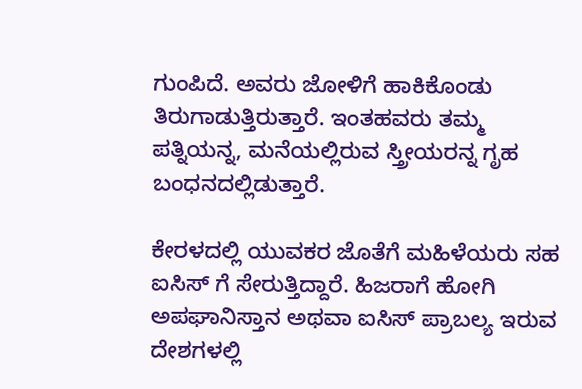ಗುಂಪಿದೆ. ಅವರು ಜೋಳಿಗೆ ಹಾಕಿಕೊಂಡು ತಿರುಗಾಡುತ್ತಿರುತ್ತಾರೆ. ಇಂತಹವರು ತಮ್ಮ ಪತ್ನಿಯನ್ನ, ಮನೆಯಲ್ಲಿರುವ ಸ್ತ್ರೀಯರನ್ನ ಗೃಹ ಬಂಧನದಲ್ಲಿಡುತ್ತಾರೆ.

ಕೇರಳದಲ್ಲಿ ಯುವಕರ ಜೊತೆಗೆ ಮಹಿಳೆಯರು ಸಹ ಐಸಿಸ್ ಗೆ ಸೇರುತ್ತಿದ್ದಾರೆ. ಹಿಜರಾಗೆ ಹೋಗಿ ಅಪಘಾನಿಸ್ತಾನ ಅಥವಾ ಐಸಿಸ್ ಪ್ರಾಬಲ್ಯ ಇರುವ ದೇಶಗಳಲ್ಲಿ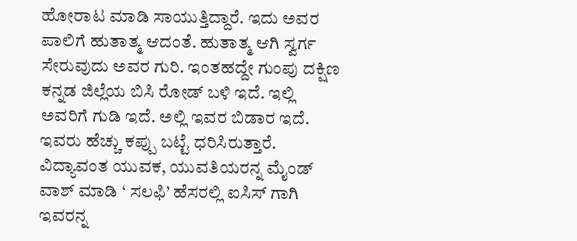ಹೋರಾಟ ಮಾಡಿ ಸಾಯುತ್ತಿದ್ದಾರೆ. ಇದು ಅವರ ಪಾಲಿಗೆ ಹುತಾತ್ಮ ಆದಂತೆ. ಹುತಾತ್ಮ ಆಗಿ ಸ್ವರ್ಗ ಸೇರುವುದು ಅವರ ಗುರಿ. ಇಂತಹದ್ದೇ ಗುಂಪು ದಕ್ಷಿಣ ಕನ್ನಡ ಜಿಲ್ಲೆಯ ಬಿಸಿ ರೋಡ್ ಬಳಿ ಇದೆ. ಇಲ್ಲಿ ಅವರಿಗೆ ಗುಡಿ ಇದೆ. ಅಲ್ಲಿ ಇವರ ಬಿಡಾರ ಇದೆ. ಇವರು ಹೆಚ್ಚು ಕಪ್ಪು ಬಟ್ಟೆ ಧರಿಸಿರುತ್ತಾರೆ. ವಿದ್ಯಾವಂತ ಯುವಕ, ಯುವತಿಯರನ್ನ ಮೈಂಡ್ ವಾಶ್ ಮಾಡಿ ‘ ಸಲಫಿ’ ಹೆಸರಲ್ಲಿ ಐಸಿಸ್ ಗಾಗಿ ಇವರನ್ನ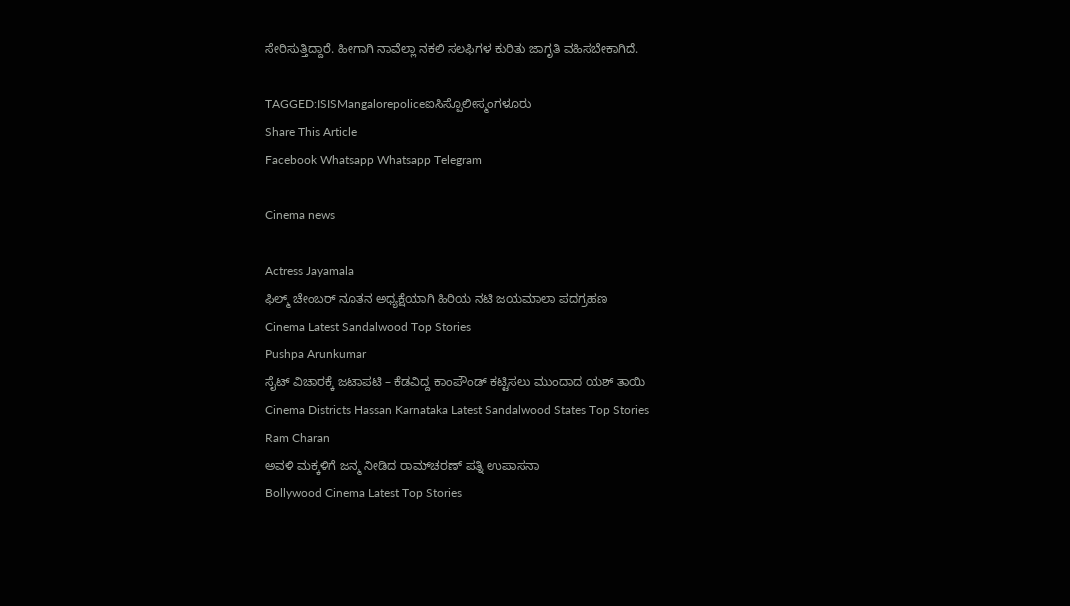ಸೇರಿಸುತ್ತಿದ್ದಾರೆ. ಹೀಗಾಗಿ ನಾವೆಲ್ಲಾ ನಕಲಿ ಸಲಫಿಗಳ ಕುರಿತು ಜಾಗೃತಿ ವಹಿಸಬೇಕಾಗಿದೆ.

TAGGED:ISISMangalorepoliceಐಸಿಸ್ಪೊಲೀಸ್ಮಂಗಳೂರು
Share This Article
Facebook Whatsapp Whatsapp Telegram

Cinema news

Actress Jayamala
ಫಿಲ್ಮ್ ಚೇಂಬರ್ ನೂತನ ಅಧ್ಯಕ್ಷೆಯಾಗಿ ಹಿರಿಯ ನಟಿ ಜಯಮಾಲಾ ಪದಗ್ರಹಣ
Cinema Latest Sandalwood Top Stories
Pushpa Arunkumar
ಸೈಟ್‌ ವಿಚಾರಕ್ಕೆ ಜಟಾಪಟಿ – ಕೆಡವಿದ್ದ ಕಾಂಪೌಂಡ್‌ ಕಟ್ಟಿಸಲು ಮುಂದಾದ ಯಶ್‌ ತಾಯಿ
Cinema Districts Hassan Karnataka Latest Sandalwood States Top Stories
Ram Charan
ಅವಳಿ ಮಕ್ಕಳಿಗೆ ಜನ್ಮ ನೀಡಿದ ರಾಮ್‌ಚರಣ್ ಪತ್ನಿ ಉಪಾಸನಾ
Bollywood Cinema Latest Top Stories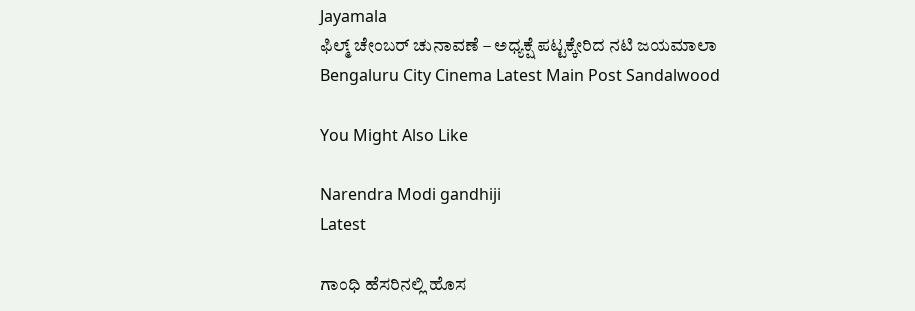Jayamala
ಫಿಲ್ಮ್ ಚೇಂಬರ್‌ ಚುನಾವಣೆ – ಅಧ್ಯಕ್ಷೆ ಪಟ್ಟಕ್ಕೇರಿದ ನಟಿ ಜಯಮಾಲಾ
Bengaluru City Cinema Latest Main Post Sandalwood

You Might Also Like

Narendra Modi gandhiji
Latest

ಗಾಂಧಿ ಹೆಸರಿನಲ್ಲಿ ಹೊಸ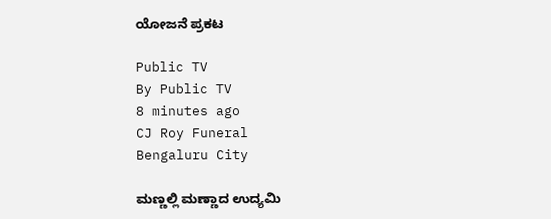ಯೋಜನೆ ಪ್ರಕಟ

Public TV
By Public TV
8 minutes ago
CJ Roy Funeral
Bengaluru City

ಮಣ್ಣಲ್ಲಿ ಮಣ್ಣಾದ ಉದ್ಯಮಿ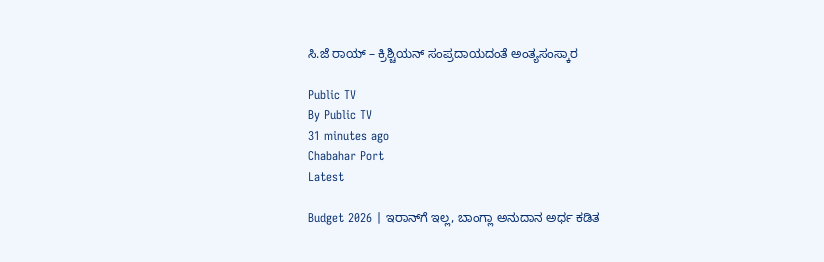ಸಿ.ಜೆ ರಾಯ್ – ಕ್ರಿಶ್ಚಿಯನ್ ಸಂಪ್ರದಾಯದಂತೆ ಅಂತ್ಯಸಂಸ್ಕಾರ

Public TV
By Public TV
31 minutes ago
Chabahar Port
Latest

Budget 2026 | ಇರಾನ್‌ಗೆ ಇಲ್ಲ, ಬಾಂಗ್ಲಾ ಅನುದಾನ ಅರ್ಧ ಕಡಿತ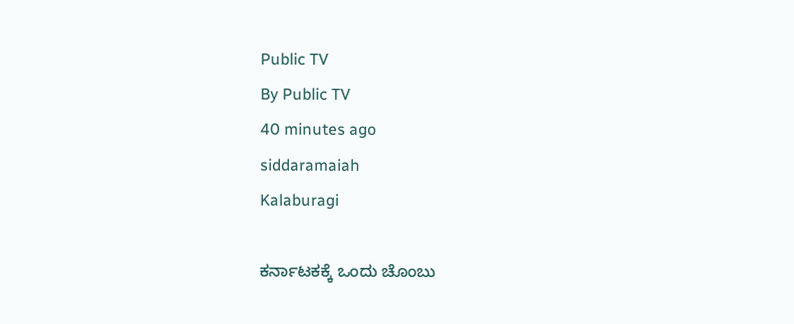Public TV
By Public TV
40 minutes ago
siddaramaiah
Kalaburagi

ಕರ್ನಾಟಕಕ್ಕೆ ಒಂದು ಚೊಂಬು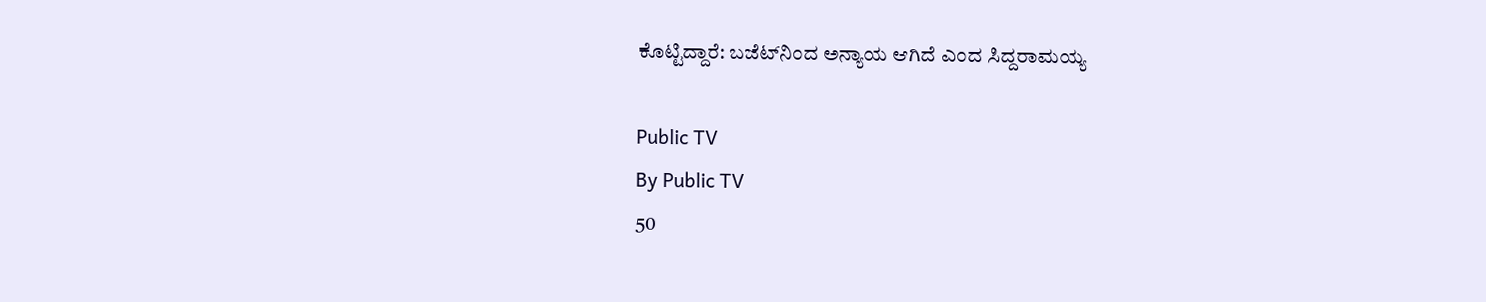ಕೊಟ್ಟಿದ್ದಾರೆ: ಬಜೆಟ್‌ನಿಂದ ಅನ್ಯಾಯ ಆಗಿದೆ ಎಂದ ಸಿದ್ದರಾಮಯ್ಯ

Public TV
By Public TV
50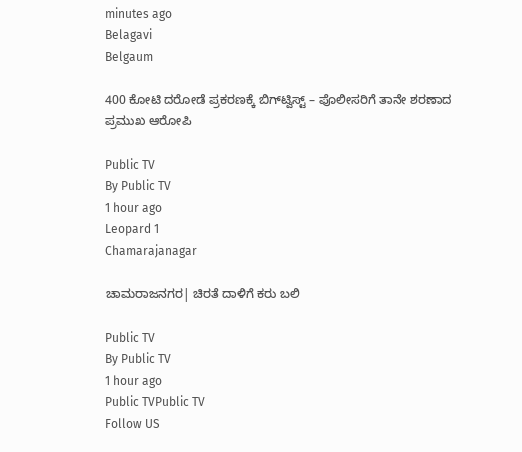minutes ago
Belagavi
Belgaum

400 ಕೋಟಿ ದರೋಡೆ ಪ್ರಕರಣಕ್ಕೆ ಬಿಗ್‌ಟ್ವಿಸ್ಟ್ – ಪೊಲೀಸರಿಗೆ ತಾನೇ ಶರಣಾದ ಪ್ರಮುಖ ಆರೋಪಿ

Public TV
By Public TV
1 hour ago
Leopard 1
Chamarajanagar

ಚಾಮರಾಜನಗರ| ಚಿರತೆ ದಾಳಿಗೆ ಕರು ಬಲಿ

Public TV
By Public TV
1 hour ago
Public TVPublic TV
Follow US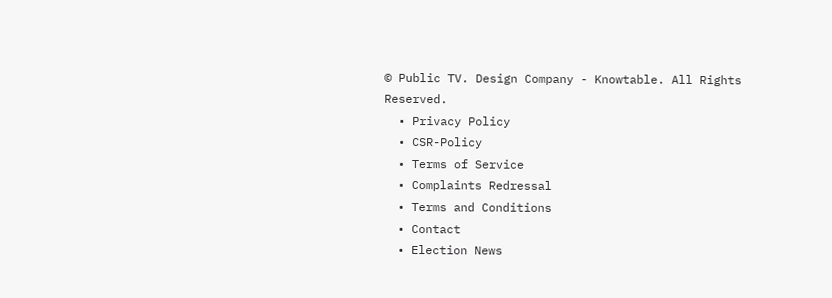© Public TV. Design Company - Knowtable. All Rights Reserved.
  • Privacy Policy
  • CSR-Policy
  • Terms of Service
  • Complaints Redressal
  • Terms and Conditions
  • Contact
  • Election News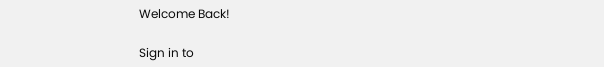Welcome Back!

Sign in to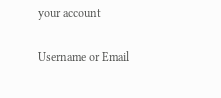your account

Username or Email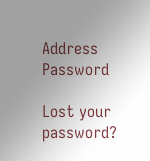Address
Password

Lost your password?